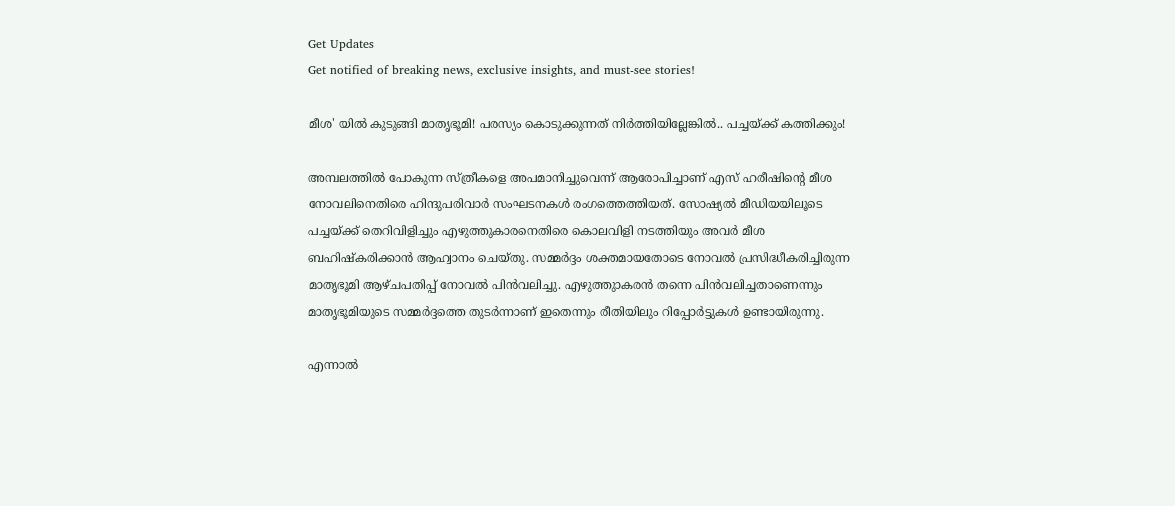Get Updates
Get notified of breaking news, exclusive insights, and must-see stories!

മീശ' യില്‍ കുടുങ്ങി മാതൃഭൂമി! പരസ്യം കൊടുക്കുന്നത് നിര്‍ത്തിയില്ലേങ്കില്‍.. പച്ചയ്ക്ക് കത്തിക്കും!

അമ്പലത്തില്‍ പോകുന്ന സ്ത്രീകളെ അപമാനിച്ചുവെന്ന് ആരോപിച്ചാണ് എസ് ഹരീഷിന്‍റെ മീശ നോവലിനെതിരെ ഹിന്ദുപരിവാര്‍ സംഘടനകള്‍ രംഗത്തെത്തിയത്. സോഷ്യല്‍ മീഡിയയിലൂടെ പച്ചയ്ക്ക് തെറിവിളിച്ചും എഴുത്തുകാരനെതിരെ കൊലവിളി നടത്തിയും അവര്‍ മീശ ബഹിഷ്കരിക്കാന്‍ ആഹ്വാനം ചെയ്തു. സമ്മര്‍ദ്ദം ശക്തമായതോടെ നോവല്‍ പ്രസിദ്ധീകരിച്ചിരുന്ന മാതൃഭൂമി ആഴ്ചപതിപ്പ് നോവല്‍ പിന്‍വലിച്ചു. എഴുത്തുാകരന്‍ തന്നെ പിന്‍വലിച്ചതാണെന്നും മാതൃഭൂമിയുടെ സമ്മര്‍ദ്ദത്തെ തുടര്‍ന്നാണ് ഇതെന്നും രീതിയിലും റിപ്പോര്‍ട്ടുകള്‍ ഉണ്ടായിരുന്നു.

എന്നാല്‍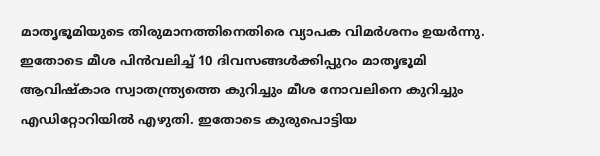മാതൃഭൂമിയുടെ തിരുമാനത്തിനെതിരെ വ്യാപക വിമര്‍ശനം ഉയര്‍ന്നു. ഇതോടെ മീശ പിന്‍വലിച്ച് 10 ദിവസങ്ങള്‍ക്കിപ്പുറം മാതൃഭൂമി ആവിഷ്കാര സ്വാതന്ത്ര്യത്തെ കുറിച്ചും മീശ നോവലിനെ കുറിച്ചും എഡിറ്റോറിയില്‍ എഴുതി. ഇതോടെ കുരുപൊട്ടിയ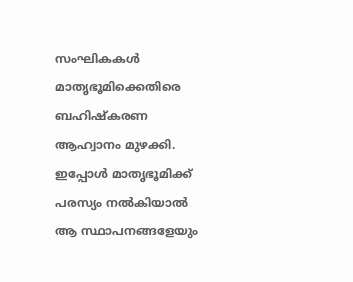സംഘികകള്‍ മാതൃഭൂമിക്കെതിരെ ബഹിഷ്കരണ ആഹ്വാനം മുഴക്കി. ഇപ്പോള്‍ മാതൃഭൂമിക്ക് പരസ്യം നല്‍കിയാല്‍ ആ സ്ഥാപനങ്ങളേയും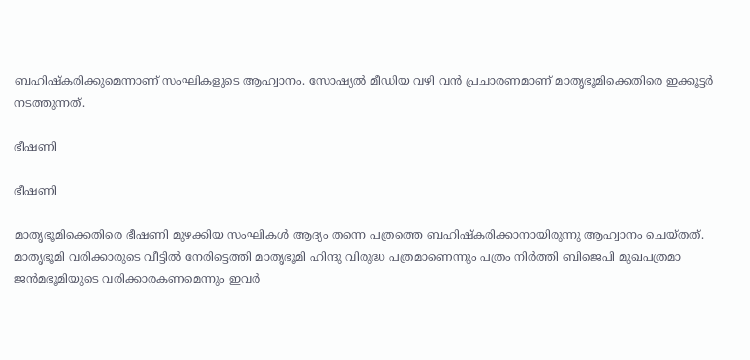ബഹിഷ്കരിക്കുമെന്നാണ് സംഘികളുടെ ആഹ്വാനം. സോഷ്യല്‍ മീഡിയ വഴി വന്‍ പ്രചാരണമാണ് മാതൃഭൂമിക്കെതിരെ ഇക്കൂട്ടര്‍ നടത്തുന്നത്.

ഭീഷണി

ഭീഷണി

മാതൃഭൂമിക്കെതിരെ ഭീഷണി മുഴക്കിയ സംഘികള്‍ ആദ്യം തന്നെ പത്രത്തെ ബഹിഷ്കരിക്കാനായിരുന്നു ആഹ്വാനം ചെയ്തത്. മാതൃഭൂമി വരിക്കാരുടെ വീട്ടില്‍ നേരിട്ടെത്തി മാതൃഭൂമി ഹിന്ദു വിരുദ്ധ പത്രമാണെന്നും പത്രം നിര്‍ത്തി ബിജെപി മുഖപത്രമാ ജന്‍മഭൂമിയുടെ വരിക്കാരകണമെന്നും ഇവര്‍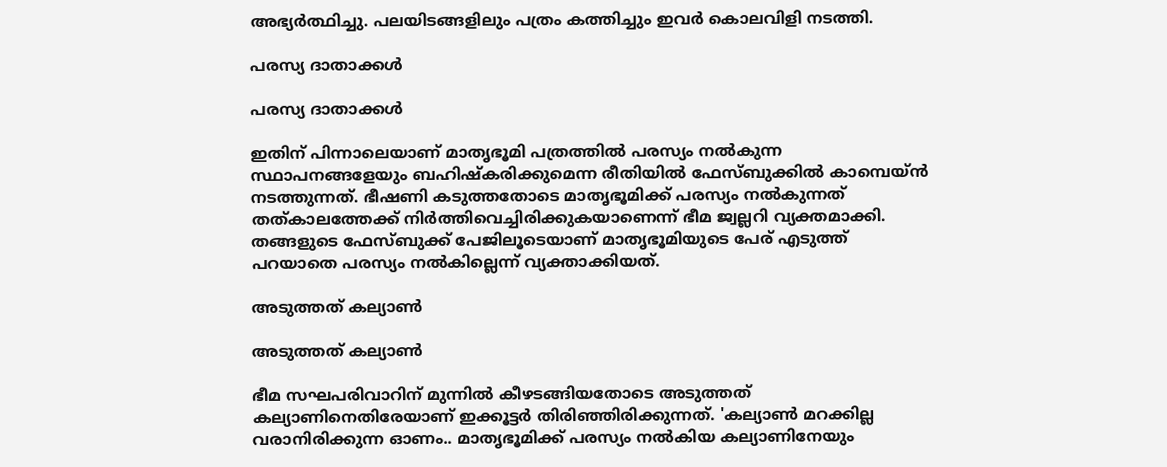അഭ്യര്‍ത്ഥിച്ചു. പലയിടങ്ങളിലും പത്രം കത്തിച്ചും ഇവര്‍ കൊലവിളി നടത്തി.

പരസ്യ ദാതാക്കള്‍

പരസ്യ ദാതാക്കള്‍

ഇതിന് പിന്നാലെയാണ് മാതൃഭൂമി പത്രത്തില്‍ പരസ്യം നല്‍കുന്ന സ്ഥാപനങ്ങളേയും ബഹിഷ്കരിക്കുമെന്ന രീതിയില്‍ ഫേസ്ബുക്കില്‍ കാമ്പെയ്ന്‍ നടത്തുന്നത്. ഭീഷണി കടുത്തതോടെ മാതൃഭൂമിക്ക് പരസ്യം നല്‍കുന്നത് തത്കാലത്തേക്ക് നിര്‍ത്തിവെച്ചിരിക്കുകയാണെന്ന് ഭീമ ജ്വല്ലറി വ്യക്തമാക്കി. തങ്ങളുടെ ഫേസ്ബുക്ക് പേജിലൂടെയാണ് മാതൃഭൂമിയുടെ പേര് എടുത്ത് പറയാതെ പരസ്യം നല്‍കില്ലെന്ന് വ്യക്താക്കിയത്.

അടുത്തത് കല്യാണ്‍

അടുത്തത് കല്യാണ്‍

ഭീമ സഘപരിവാറിന് മുന്നില്‍ കീഴടങ്ങിയതോടെ അടുത്തത് കല്യാണിനെതിരേയാണ് ഇക്കൂട്ടര്‍ തിരിഞ്ഞിരിക്കുന്നത്. 'കല്യാണ്‍ മറക്കില്ല വരാനിരിക്കുന്ന ഓണം.. മാതൃഭൂമിക്ക് പരസ്യം നല്‍കിയ കല്യാണിനേയും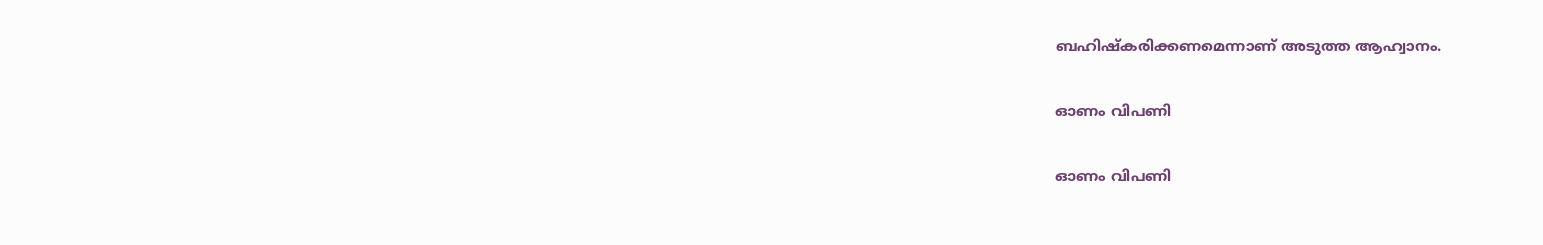ബഹിഷ്കരിക്കണമെന്നാണ് അടുത്ത ആഹ്വാനം.

ഓണം വിപണി

ഓണം വിപണി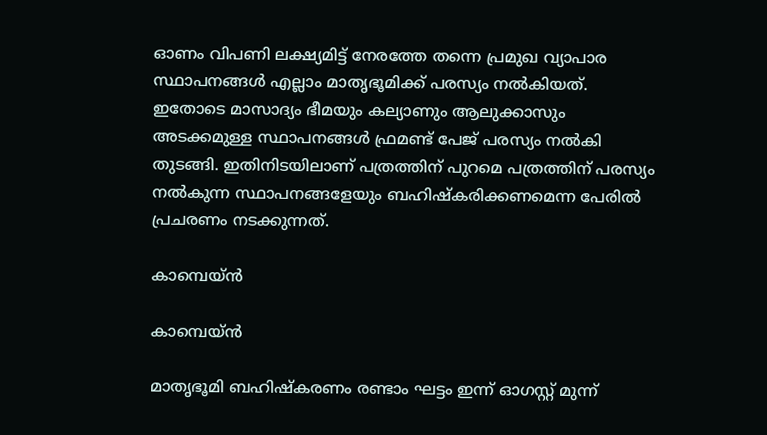ഓണം വിപണി ലക്ഷ്യമിട്ട് നേരത്തേ തന്നെ പ്രമുഖ വ്യാപാര സ്ഥാപനങ്ങള്‍ എല്ലാം മാതൃഭൂമിക്ക് പരസ്യം നല്‍കിയത്. ഇതോടെ മാസാദ്യം ഭീമയും കല്യാണും ആലുക്കാസും അടക്കമുള്ള സ്ഥാപനങ്ങള്‍ ഫ്രമണ്ട് പേജ് പരസ്യം നല്‍കി തുടങ്ങി. ഇതിനിടയിലാണ് പത്രത്തിന് പുറമെ പത്രത്തിന് പരസ്യം നല്‍കുന്ന സ്ഥാപനങ്ങളേയും ബഹിഷ്കരിക്കണമെന്ന പേരില്‍ പ്രചരണം നടക്കുന്നത്.

കാമ്പെയ്ന്‍

കാമ്പെയ്ന്‍

മാതൃഭൂമി ബഹിഷ്കരണം രണ്ടാം ഘട്ടം ഇന്ന് ഓഗസ്റ്റ് മുന്ന്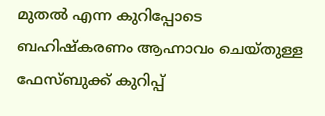മുതല്‍ എന്ന കുറിപ്പോടെ ബഹിഷ്കരണം ആഹ്നാവം ചെയ്തുള്ള ഫേസ്ബുക്ക് കുറിപ്പ്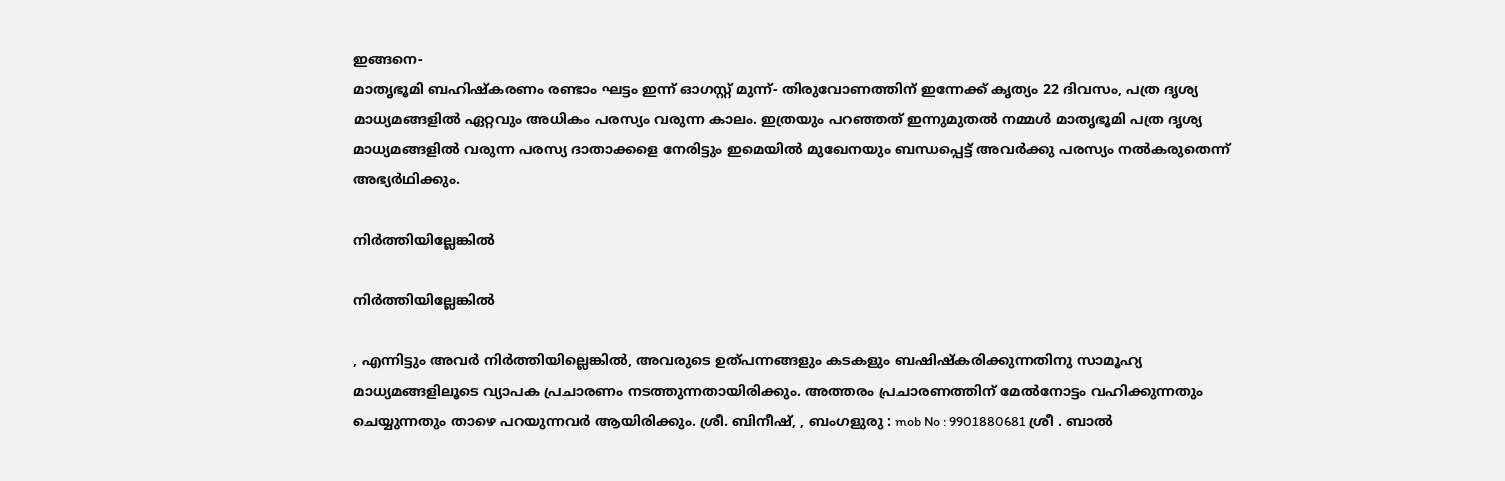ഇങ്ങനെ-
മാതൃഭൂമി ബഹിഷ്കരണം രണ്ടാം ഘട്ടം ഇന്ന് ഓഗസ്റ്റ് മുന്ന്- തിരുവോണത്തിന് ഇന്നേക്ക് കൃത്യം 22 ദിവസം, പത്ര ദൃശ്യ മാധ്യമങ്ങളിൽ ഏറ്റവും അധികം പരസ്യം വരുന്ന കാലം. ഇത്രയും പറഞ്ഞത് ഇന്നുമുതൽ നമ്മൾ മാതൃഭൂമി പത്ര ദൃശ്യ മാധ്യമങ്ങളിൽ വരുന്ന പരസ്യ ദാതാക്കളെ നേരിട്ടും ഇമെയിൽ മുഖേനയും ബന്ധപ്പെട്ട് അവർക്കു പരസ്യം നൽകരുതെന്ന് അഭ്യർഥിക്കും.

നിര്‍ത്തിയില്ലേങ്കില്‍

നിര്‍ത്തിയില്ലേങ്കില്‍

, എന്നിട്ടും അവർ നിർത്തിയില്ലെങ്കിൽ, അവരുടെ ഉത്പന്നങ്ങളും കടകളും ബഷിഷ്കരിക്കുന്നതിനു സാമൂഹ്യ മാധ്യമങ്ങളിലൂടെ വ്യാപക പ്രചാരണം നടത്തുന്നതായിരിക്കും. അത്തരം പ്രചാരണത്തിന് മേൽനോട്ടം വഹിക്കുന്നതും ചെയ്യുന്നതും താഴെ പറയുന്നവർ ആയിരിക്കും. ശ്രീ. ബിനീഷ്, , ബംഗളുരു : mob No : 9901880681 ശ്രീ . ബാൽ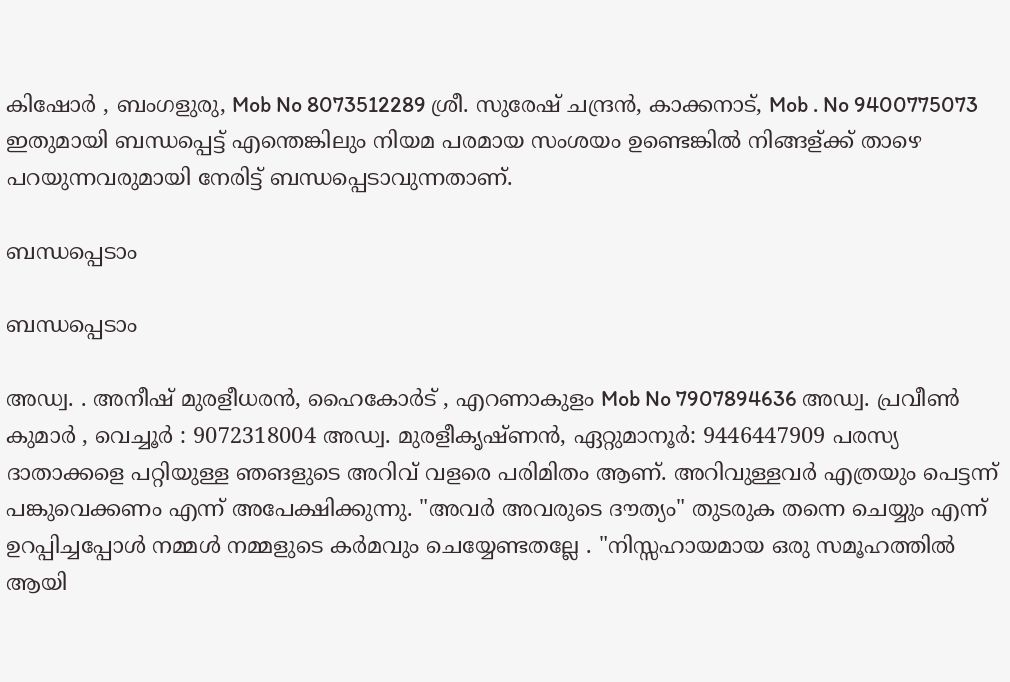കിഷോർ , ബംഗളുരു, Mob No 8073512289 ശ്രീ. സുരേഷ് ചന്ദ്രൻ, കാക്കനാട്, Mob . No 9400775073 ഇതുമായി ബന്ധപ്പെട്ട് എന്തെങ്കിലും നിയമ പരമായ സംശയം ഉണ്ടെങ്കിൽ നിങ്ങള്ക്ക് താഴെ പറയുന്നവരുമായി നേരിട്ട് ബന്ധപ്പെടാവുന്നതാണ്.

ബന്ധപ്പെടാം

ബന്ധപ്പെടാം

അഡ്വ. . അനീഷ് മുരളീധരൻ, ഹൈകോർട് , എറണാകുളം Mob No 7907894636 അഡ്വ. പ്രവീൺ കുമാർ , വെച്ചൂർ : 9072318004 അഡ്വ. മുരളീകൃഷ്ണൻ, ഏറ്റുമാനൂർ: 9446447909 പരസ്യ ദാതാക്കളെ പറ്റിയുള്ള ഞങളുടെ അറിവ് വളരെ പരിമിതം ആണ്. അറിവുള്ളവർ എത്രയും പെട്ടന്ന് പങ്കുവെക്കണം എന്ന് അപേക്ഷിക്കുന്നു. "അവർ അവരുടെ ദൗത്യം" തുടരുക തന്നെ ചെയ്യും എന്ന് ഉറപ്പിച്ചപ്പോൾ നമ്മൾ നമ്മളുടെ കർമവും ചെയ്യേണ്ടതല്ലേ . "നിസ്സഹായമായ ഒരു സമൂഹത്തിൽ ആയി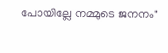പോയില്ലേ നമ്മുടെ ജനനം"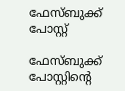ഫേസ്ബുക്ക് പോസ്റ്റ്

ഫേസ്ബുക്ക് പോസ്റ്റിന്‍റെ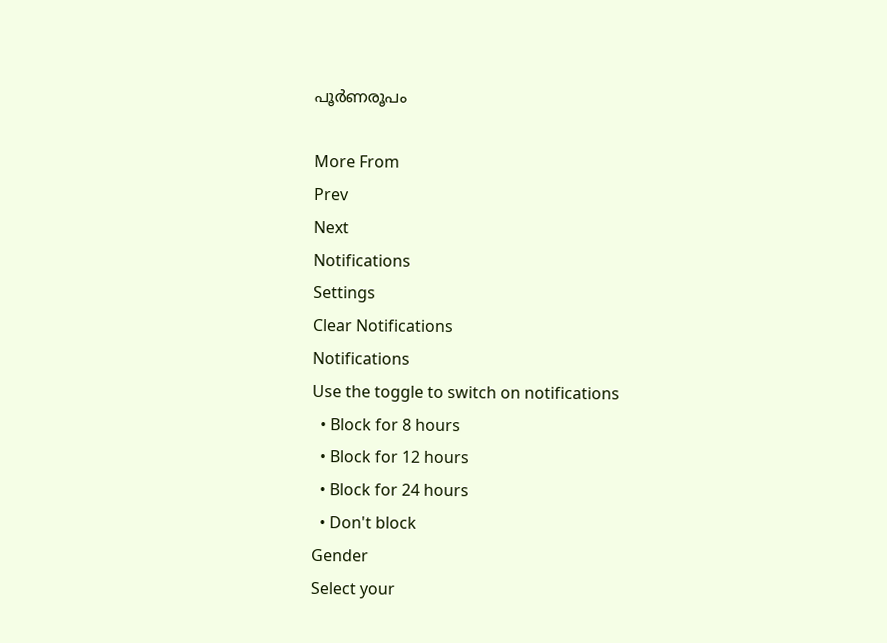പൂര്‍ണരൂപം

More From
Prev
Next
Notifications
Settings
Clear Notifications
Notifications
Use the toggle to switch on notifications
  • Block for 8 hours
  • Block for 12 hours
  • Block for 24 hours
  • Don't block
Gender
Select your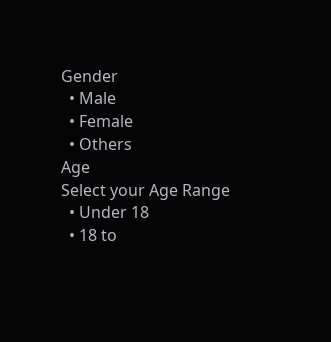Gender
  • Male
  • Female
  • Others
Age
Select your Age Range
  • Under 18
  • 18 to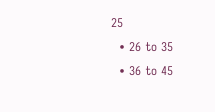25
  • 26 to 35
  • 36 to 45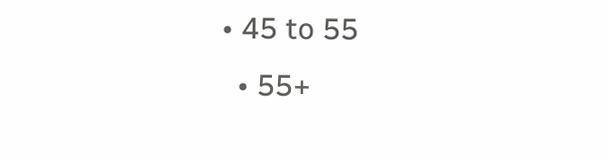• 45 to 55
  • 55+